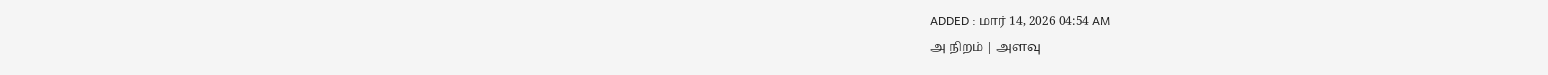ADDED : மார் 14, 2026 04:54 AM
அ நிறம் | அளவு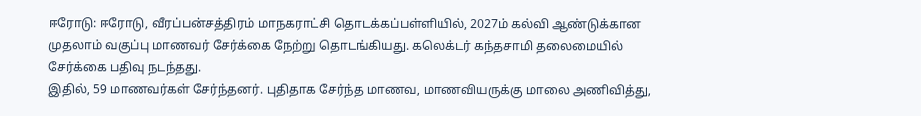ஈரோடு: ஈரோடு, வீரப்பன்சத்திரம் மாநகராட்சி தொடக்கப்பள்ளியில், 2027ம் கல்வி ஆண்டுக்கான முதலாம் வகுப்பு மாணவர் சேர்க்கை நேற்று தொடங்கியது. கலெக்டர் கந்தசாமி தலைமையில் சேர்க்கை பதிவு நடந்தது.
இதில், 59 மாணவர்கள் சேர்ந்தனர். புதிதாக சேர்ந்த மாணவ, மாணவியருக்கு மாலை அணிவித்து,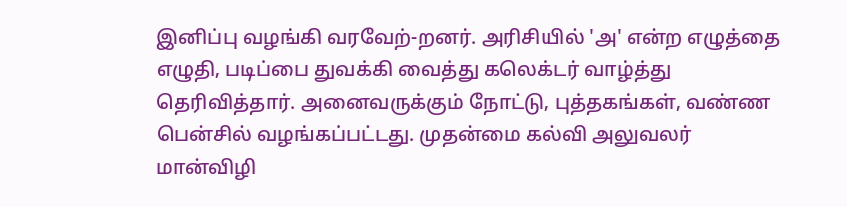இனிப்பு வழங்கி வரவேற்-றனர். அரிசியில் 'அ' என்ற எழுத்தை எழுதி, படிப்பை துவக்கி வைத்து கலெக்டர் வாழ்த்து தெரிவித்தார். அனைவருக்கும் நோட்டு, புத்தகங்கள், வண்ண பென்சில் வழங்கப்பட்டது. முதன்மை கல்வி அலுவலர் மான்விழி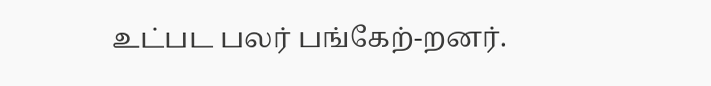உட்பட பலர் பங்கேற்-றனர்.